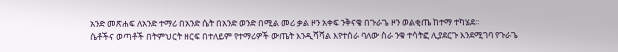አንድ መጽሐፍ ለአንድ ተማሪ በአንድ ሴት በአንድ ወንድ በሚል መሪ ቃል ዞን አቀፍ ንቅናቄ በጉራጌ ዞን ወልቂጤ ከተማ ተካሄደ።
ሴቶችና ወጣቶች በትምህርት ዘርፍ በተለይም የተማሪዎች ውጤት እንዲሻሻል እየተሰራ ባለው ስራ ንቁ ተሳትፎ ሊያደርጉ እንደሚገባ የጉራጌ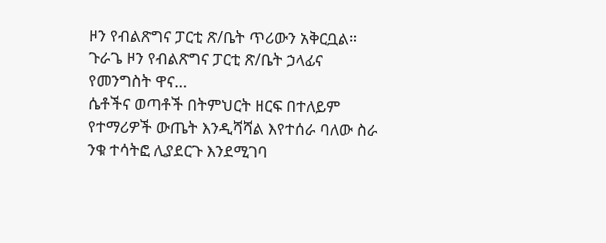ዞን የብልጽግና ፓርቲ ጽ/ቤት ጥሪውን አቅርቧል። ጉራጌ ዞን የብልጽግና ፓርቲ ጽ/ቤት ኃላፊና የመንግስት ዋና…
ሴቶችና ወጣቶች በትምህርት ዘርፍ በተለይም የተማሪዎች ውጤት እንዲሻሻል እየተሰራ ባለው ስራ ንቁ ተሳትፎ ሊያደርጉ እንደሚገባ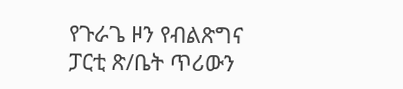የጉራጌ ዞን የብልጽግና ፓርቲ ጽ/ቤት ጥሪውን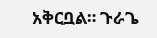አቅርቧል። ጉራጌ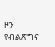ዞን የብልጽግና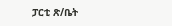ፓርቲ ጽ/ቤት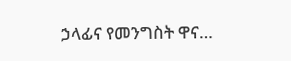ኃላፊና የመንግስት ዋና…